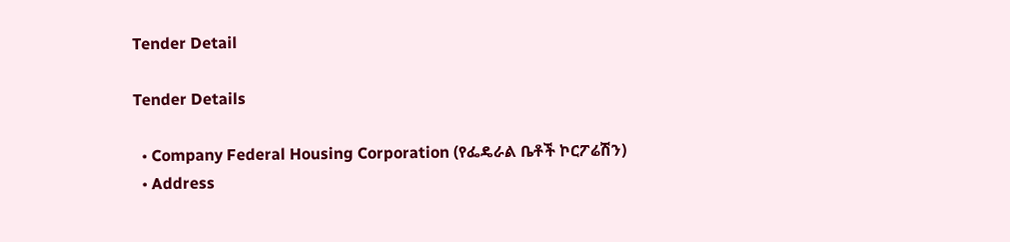Tender Detail

Tender Details

  • Company Federal Housing Corporation (የፌዴራል ቤቶች ኮርፖሬሽን)
  • Address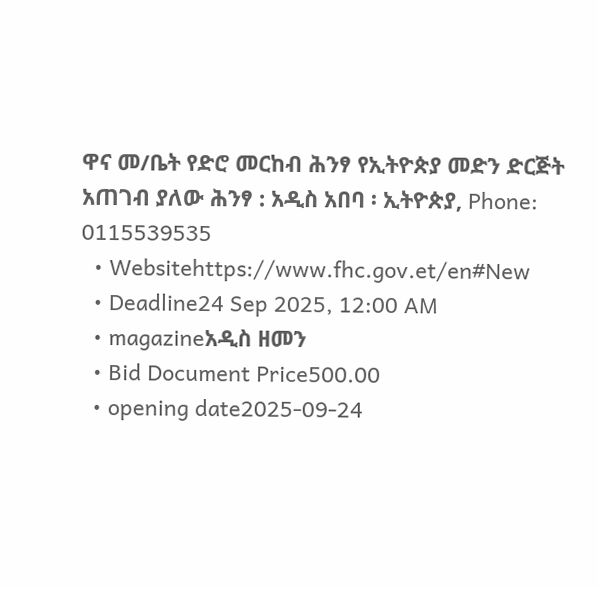ዋና መ/ቤት የድሮ መርከብ ሕንፃ የኢትዮጵያ መድን ድርጅት አጠገብ ያለው ሕንፃ : አዲስ አበባ ፡ ኢትዮጵያ, Phone: 0115539535
  • Websitehttps://www.fhc.gov.et/en#New
  • Deadline24 Sep 2025, 12:00 AM
  • magazineአዲስ ዘመን
  • Bid Document Price500.00
  • opening date2025-09-24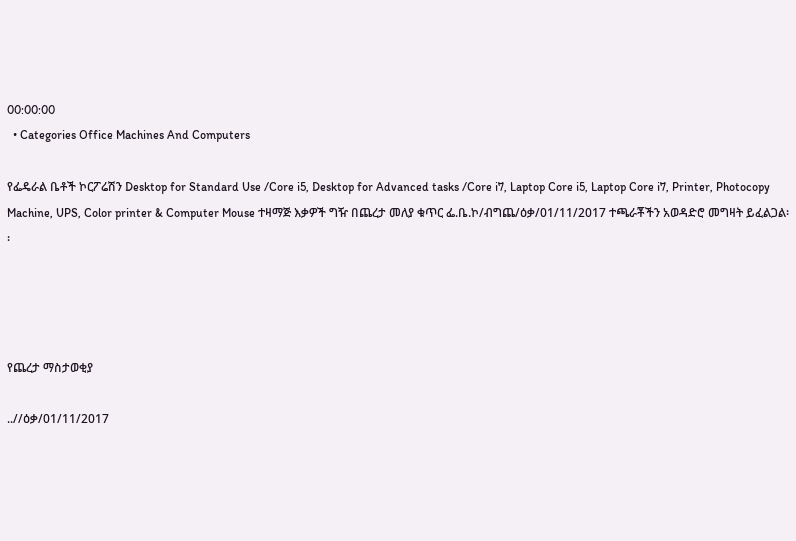00:00:00
  • Categories Office Machines And Computers

የፌዴራል ቤቶች ኮርፖሬሽን Desktop for Standard Use /Core i5, Desktop for Advanced tasks /Core i7, Laptop Core i5, Laptop Core i7, Printer, Photocopy Machine, UPS, Color printer & Computer Mouse ተዛማጅ እቃዎች ግዥ በጨረታ መለያ ቁጥር ፌ.ቤ.ኮ/ብግጨ/ዕቃ/01/11/2017 ተጫራቾችን አወዳድሮ መግዛት ይፈልጋል፡፡




የጨረታ ማስታወቂያ

..//ዕቃ/01/11/2017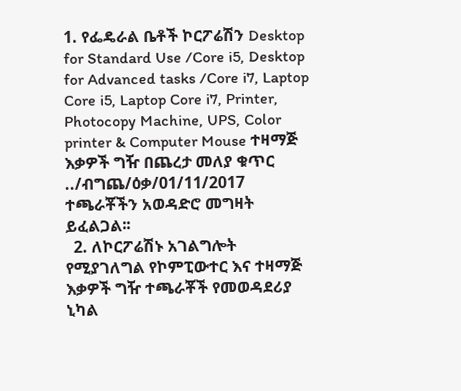1. የፌዴራል ቤቶች ኮርፖሬሽን Desktop for Standard Use /Core i5, Desktop for Advanced tasks /Core i7, Laptop Core i5, Laptop Core i7, Printer, Photocopy Machine, UPS, Color printer & Computer Mouse ተዛማጅ እቃዎች ግዥ በጨረታ መለያ ቁጥር ../ብግጨ/ዕቃ/01/11/2017 ተጫራቾችን አወዳድሮ መግዛት ይፈልጋል፡፡
  2. ለኮርፖሬሽኑ አገልግሎት የሚያገለግል የኮምፒውተር እና ተዛማጅ እቃዎች ግዥ ተጫራቾች የመወዳደሪያ ኒካል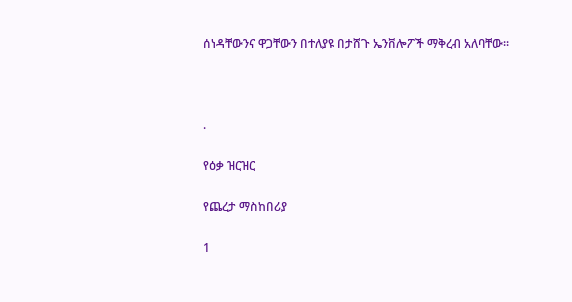ሰነዳቸውንና ዋጋቸውን በተለያዩ በታሸጉ ኤንቨሎፖች ማቅረብ አለባቸው፡፡



.

የዕቃ ዝርዝር

የጨረታ ማስከበሪያ

1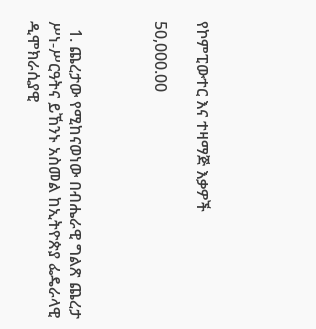የኮምፒውተር እና ተዛማጅ እቃዎች

50,000.00



  1. ጨረታው የሚከናወነው በብሔራዊ ግልጽ ጨረታ ሥነ-ሥርዓትና ይኸንኑ አስመል ከኢትዮጵያ ፌዴራላዊ ዲሞክራሲያዊ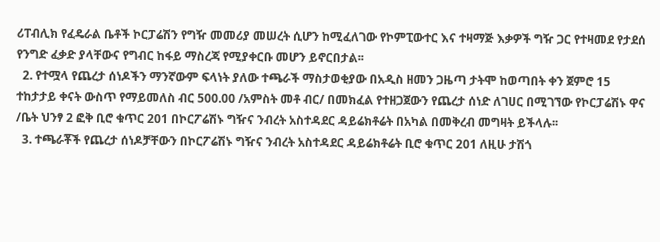ሪፐብሊክ የፈዴራል ቤቶች ኮርፓሬሽን የግዥ መመሪያ መሠረት ሲሆን ከሚፈለገው የኮምፒውተር እና ተዛማጅ እቃዎች ግዥ ጋር የተዛመደ የታደሰ የንግድ ፈቃድ ያላቸውና የግብር ከፋይ ማስረጃ የሚያቀርቡ መሆን ይኖርበታል፡፡
  2. የተሟላ የጨረታ ሰነዶችን ማንኛውም ፍላነት ያለው ተጫራች ማስታወቂያው በአዲስ ዘመን ጋዜጣ ታትሞ ከወጣበት ቀን ጀምሮ 15 ተከታታይ ቀናት ውስጥ የማይመለስ ብር 500.00 /አምስት መቶ ብር/ በመክፈል የተዘጋጀውን የጨረታ ሰነድ ለገሀር በሚገኘው የኮርፓሬሽኑ ዋና /ቤት ህንፃ 2 ፎቅ ቢሮ ቁጥር 201 በኮርፖሬሽኑ ግዥና ንብረት አስተዳደር ዳይሬክቶሬት በአካል በመቅረብ መግዛት ይችላሉ፡፡
  3. ተጫራቾች የጨረታ ሰነዶቻቸውን በኮርፖሬሽኑ ግዥና ንብረት አስተዳደር ዳይሬክቶሬት ቢሮ ቁጥር 201 ለዚሁ ታሽጎ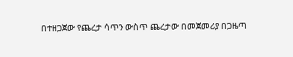በተዘጋጀው የጨረታ ሳጥን ውስጥ ጨረታው በመጀመሪያ በጋዜጣ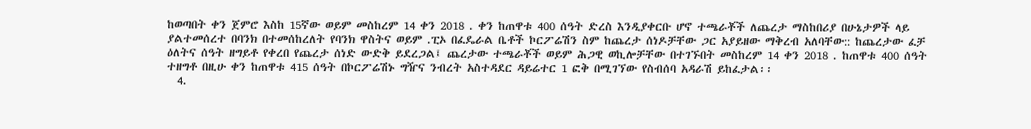ከወጣበት ቀን ጀምሮ እስከ 15ኛው ወይም መስከረም 14 ቀን 2018 . ቀን ከጠዋቱ 400 ሰዓት ድረስ እንዲያቀርቡ ሆኖ ተጫራቾች ለጨረታ ማስከበሪያ በሁኔታዎች ላይ ያልተመሰረተ በባንክ በተመሰከረለት የባንክ ዋስትና ወይም .ፒኦ በፈዴራል ቤቶች ኮርፖሬሽን ስም ከጨረታ ሰነዶቻቸው ጋር አያይዘው ማቅረብ አለባቸው:: ከጨረታው ፈቻ ዕለትና ሰዓት ዘግይቶ የቀረበ የጨረታ ሰነድ ውድቅ ይደረጋል፤ ጨረታው ተጫራቾች ወይም ሕጋዊ ወኪሎቻቸው በተገኙበት መስከረም 14 ቀን 2018 . ከጠዋቱ 400 ሰዓት ተዘግቶ በዚሁ ቀን ከጠዋቱ 415 ሰዓት በኮርፖሬሽኑ ግዥና ንብረት አስተዳደር ዳይሬተር 1 ፎቅ በሚገኘው የስብሰባ አዳራሽ ይከፈታል፡፡
  4.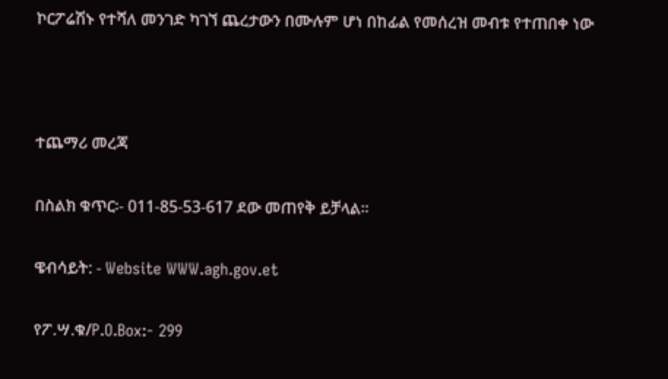ኮርፖሬሽኑ የተሻለ መንገድ ካገኘ ጨረታውን በሙሉም ሆነ በከፊል የመሰረዝ መብቱ የተጠበቀ ነው



ተጨማሪ መረጃ

በስልክ ቁጥር፡- 011-85-53-617 ደው መጠየቅ ይቻላል፡፡

ዌብሳይት: - Website WWW.agh.gov.et

የፖ.ሣ.ቁ/P.O.Box:- 299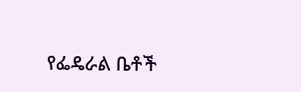የፌዴራል ቤቶች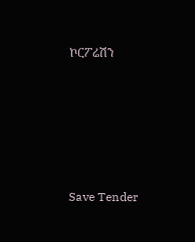ኮርፖሬሽን





Save Tender